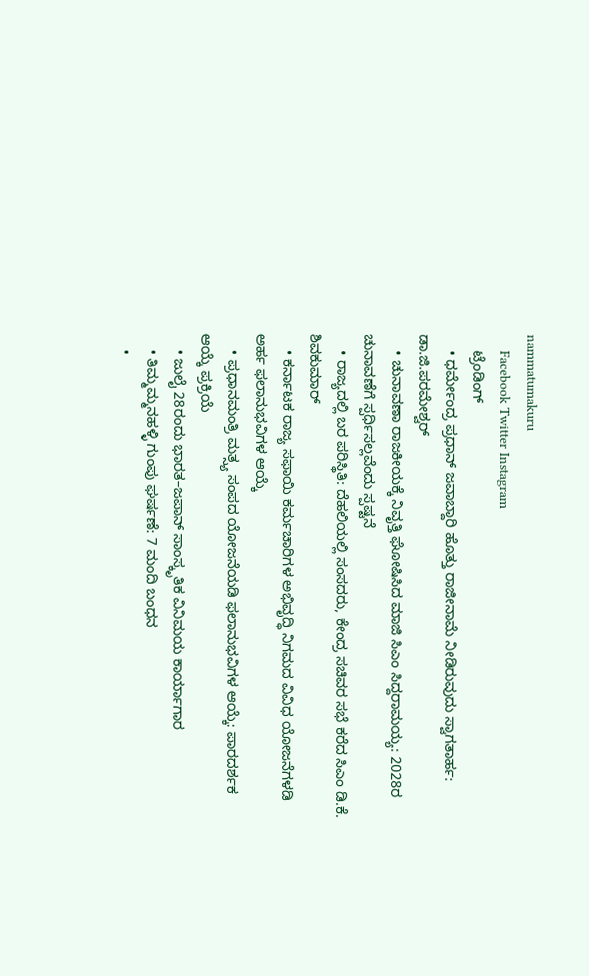nammatumakuru
    Facebook Twitter Instagram
    ಟ್ರೆಂಡಿಂಗ್
    • ಧರ್ಮೇಂದ್ರ ಪ್ರಧಾನ್ ಜವಾಬ್ದಾರಿ ಹೊತ್ತು ರಾಜೀನಾಮೆ ನೀಡಿರುವುದು ಸ್ವಾಗತಾರ್ಹ: ಡಾ.ಜಿ.ಪರಮೇಶ್ವರ್‌
    • ಚುನಾವಣಾ ರಾಜಕೀಯಕ್ಕೆ ನಿವೃತ್ತಿ ಘೋಷಿಸಿದ ಮಾಜಿ ಸಿಎಂ ಸಿದ್ದರಾಮಯ್ಯ: 2028ರ ಚುನಾವಣೆಗೆ ಸ್ಪರ್ಧಿಸಲ್ಲವೆಂದು ಸ್ಪಷ್ಟನೆ
    • ರಾಜ್ಯದಲ್ಲಿ ಬರ ಪರಿಸ್ಥಿತಿ: ದೆಹಲಿಯಲ್ಲಿ ಸಂಸದರು, ಕೇಂದ್ರ ಸಚಿವರ ಸಭೆ ಕರೆದ ಸಿಎಂ ಡಿ.ಕೆ. ಶಿವಕುಮಾರ್
    • ಕರ್ನಾಟಕ ರಾಜ್ಯ ಸಫಾಯಿ ಕರ್ಮಚಾರಿಗಳ ಅಭಿವೃದ್ಧಿ ನಿಗಮದ ವಿವಿಧ ಯೋಜನೆಗಳಡಿ ಅರ್ಹ ಫಲಾನುಭವಿಗಳ ಆಯ್ಕೆ
    • ಪ್ರಧಾನಮಂತ್ರಿ ಮತ್ಸ್ಯ ಸಂಪದ ಯೋಜನೆಯಡಿ ಫಲಾನುಭವಿಗಳ ಆಯ್ಕೆ: ಪಾರದರ್ಶಕ ಆಯ್ಕೆ ಪ್ರಕ್ರಿಯೆ
    • ಜುಲೈ 28ರಂದು ಭಾರತ–ಜಪಾನ್ ಸಾಂಸ್ಕೃತಿಕ ವಿನಿಮಯ ಕಾರ್ಯಾಗಾರ
    • ತಿಮ್ಮಮ್ಮನಹಳ್ಳಿ ಗುಂಪು ಘರ್ಷಣೆ: 7 ಮಂದಿ ಬಂಧನ
    •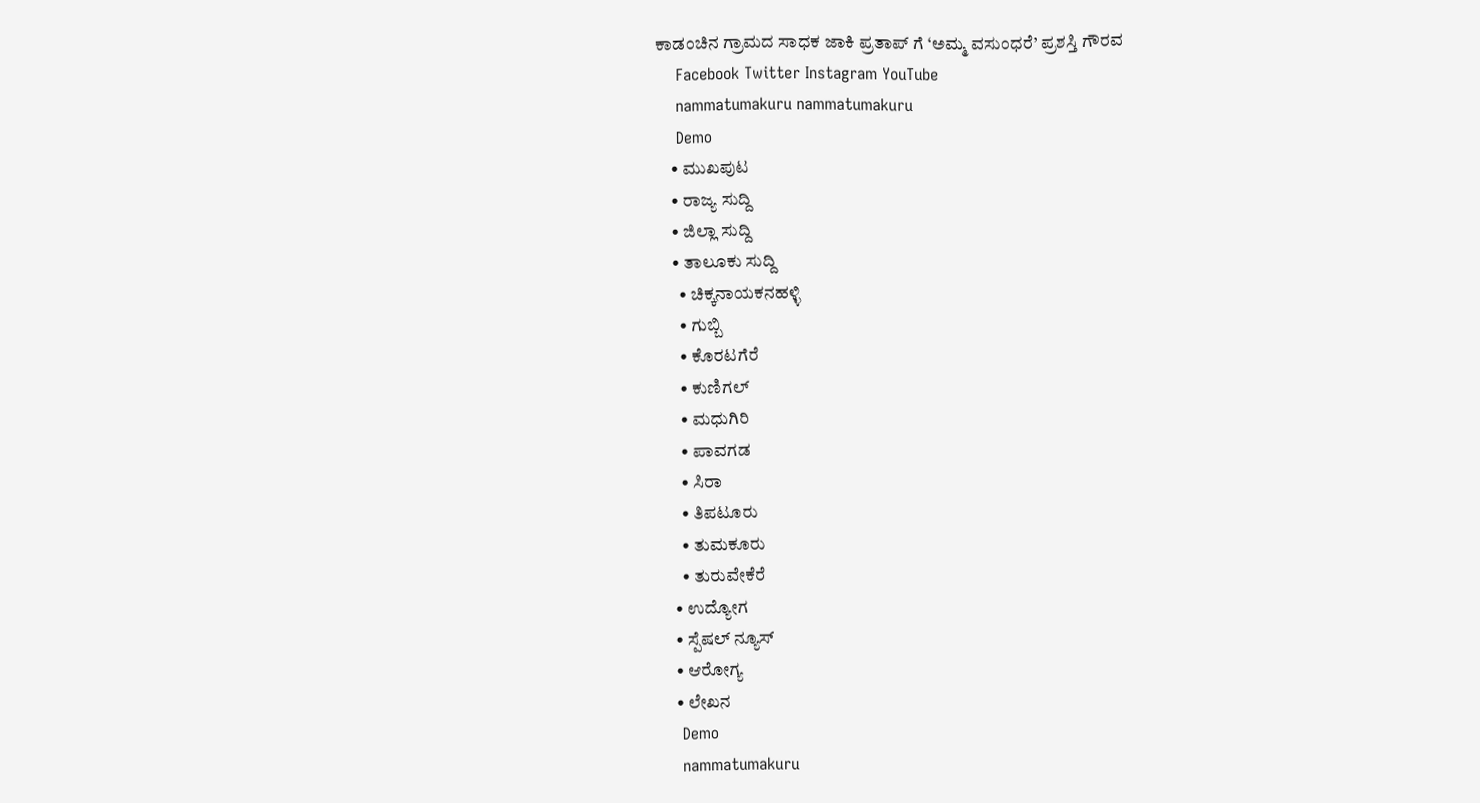ಕಾಡಂಚಿನ ಗ್ರಾಮದ ಸಾಧಕ ಜಾಕಿ ಪ್ರತಾಪ್‌ ಗೆ ‘ಅಮ್ಮ ವಸುಂಧರೆ’ ಪ್ರಶಸ್ತಿ ಗೌರವ
    Facebook Twitter Instagram YouTube
    nammatumakuru nammatumakuru
    Demo
    • ಮುಖಪುಟ
    • ರಾಜ್ಯ ಸುದ್ದಿ
    • ಜಿಲ್ಲಾ ಸುದ್ದಿ
    • ತಾಲೂಕು ಸುದ್ದಿ
      • ಚಿಕ್ಕನಾಯಕನಹಳ್ಳಿ
      • ಗುಬ್ಬಿ
      • ಕೊರಟಗೆರೆ
      • ಕುಣಿಗಲ್
      • ಮಧುಗಿರಿ
      • ಪಾವಗಡ
      • ಸಿರಾ
      • ತಿಪಟೂರು
      • ತುಮಕೂರು
      • ತುರುವೇಕೆರೆ
    • ಉದ್ಯೋಗ
    • ಸ್ಪೆಷಲ್ ನ್ಯೂಸ್
    • ಆರೋಗ್ಯ
    • ಲೇಖನ
    Demo
    nammatumakuru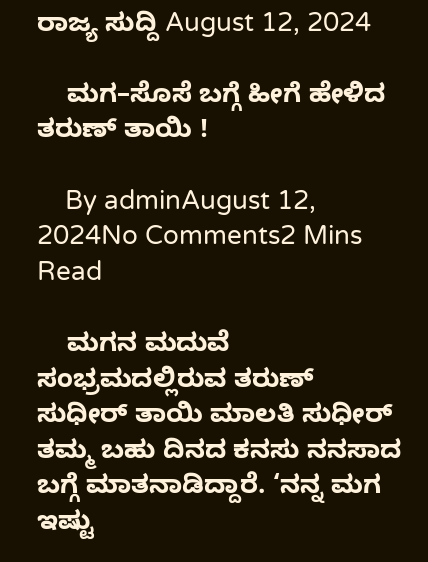ರಾಜ್ಯ ಸುದ್ದಿ August 12, 2024

    ಮಗ–ಸೊಸೆ ಬಗ್ಗೆ ಹೀಗೆ ಹೇಳಿದ ತರುಣ್ ತಾಯಿ !

    By adminAugust 12, 2024No Comments2 Mins Read

    ಮಗನ ಮದುವೆ ಸಂಭ್ರಮದಲ್ಲಿರುವ ತರುಣ್‌ ಸುಧೀರ್‌ ತಾಯಿ ಮಾಲತಿ ಸುಧೀರ್‌ ತಮ್ಮ ಬಹು ದಿನದ ಕನಸು ನನಸಾದ ಬಗ್ಗೆ ಮಾತನಾಡಿದ್ದಾರೆ. ‘ನನ್ನ ಮಗ ಇಷ್ಟು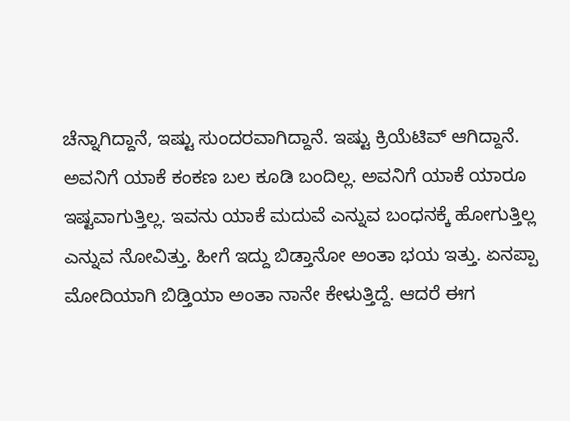ಚೆನ್ನಾಗಿದ್ದಾನೆ, ಇಷ್ಟು ಸುಂದರವಾಗಿದ್ದಾನೆ. ಇಷ್ಟು ಕ್ರಿಯೆಟಿವ್ ಆಗಿದ್ದಾನೆ. ಅವನಿಗೆ ಯಾಕೆ ಕಂಕಣ ಬಲ ಕೂಡಿ ಬಂದಿಲ್ಲ. ಅವನಿಗೆ ಯಾಕೆ ಯಾರೂ ಇಷ್ಟವಾಗುತ್ತಿಲ್ಲ. ಇವನು ಯಾಕೆ ಮದುವೆ ಎನ್ನುವ ಬಂಧನಕ್ಕೆ ಹೋಗುತ್ತಿಲ್ಲ ಎನ್ನುವ ನೋವಿತ್ತು. ಹೀಗೆ ಇದ್ದು ಬಿಡ್ತಾನೋ ಅಂತಾ ಭಯ ಇತ್ತು. ಏನಪ್ಪಾ ಮೋದಿಯಾಗಿ ಬಿಡ್ತಿಯಾ ಅಂತಾ ನಾನೇ ಕೇಳುತ್ತಿದ್ದೆ. ಆದರೆ ಈಗ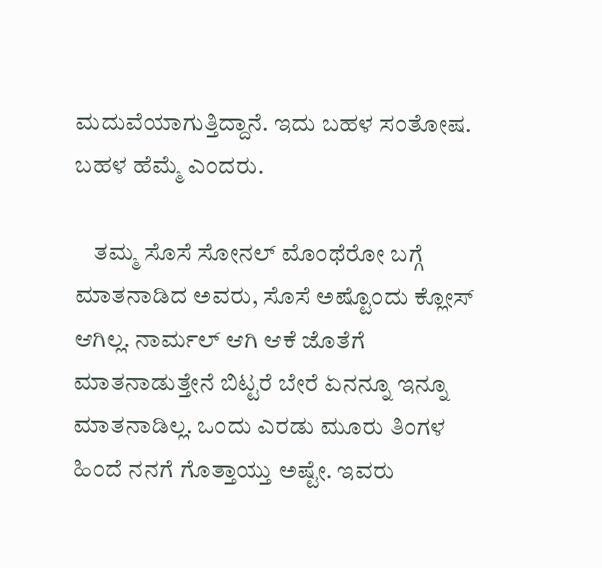ಮದುವೆಯಾಗುತ್ತಿದ್ದಾನೆ. ಇದು ಬಹಳ ಸಂತೋಷ. ಬಹಳ ಹೆಮ್ಮೆ ಎಂದರು.

    ತಮ್ಮ ಸೊಸೆ ಸೋನಲ್ ಮೊಂಥೆರೋ ಬಗ್ಗೆ ಮಾತನಾಡಿದ ಅವರು, ಸೊಸೆ ಅಷ್ಟೊಂದು ಕ್ಲೋಸ್‌ ಆಗಿಲ್ಲ. ನಾರ್ಮಲ್‌ ಆಗಿ ಆಕೆ ಜೊತೆಗೆ ಮಾತನಾಡುತ್ತೇನೆ ಬಿಟ್ಟರೆ ಬೇರೆ ಏನನ್ನೂ ಇನ್ನೂ ಮಾತನಾಡಿಲ್ಲ. ಒಂದು ಎರಡು ಮೂರು ತಿಂಗಳ ಹಿಂದೆ ನನಗೆ ಗೊತ್ತಾಯ್ತು ಅಷ್ಟೇ. ಇವರು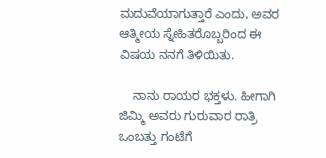ಮದುವೆಯಾಗುತ್ತಾರೆ ಎಂದು, ಅವರ ಆತ್ಮೀಯ ಸ್ನೇಹಿತರೊಬ್ಬರಿಂದ ಈ ವಿಷಯ ನನಗೆ ತಿಳಿಯಿತು.

    ನಾನು ರಾಯರ ಭಕ್ತಳು. ಹೀಗಾಗಿ ಜಿಮ್ಮಿ ಅವರು ಗುರುವಾರ ರಾತ್ರಿ ಒಂಬತ್ತು ಗಂಟೆಗೆ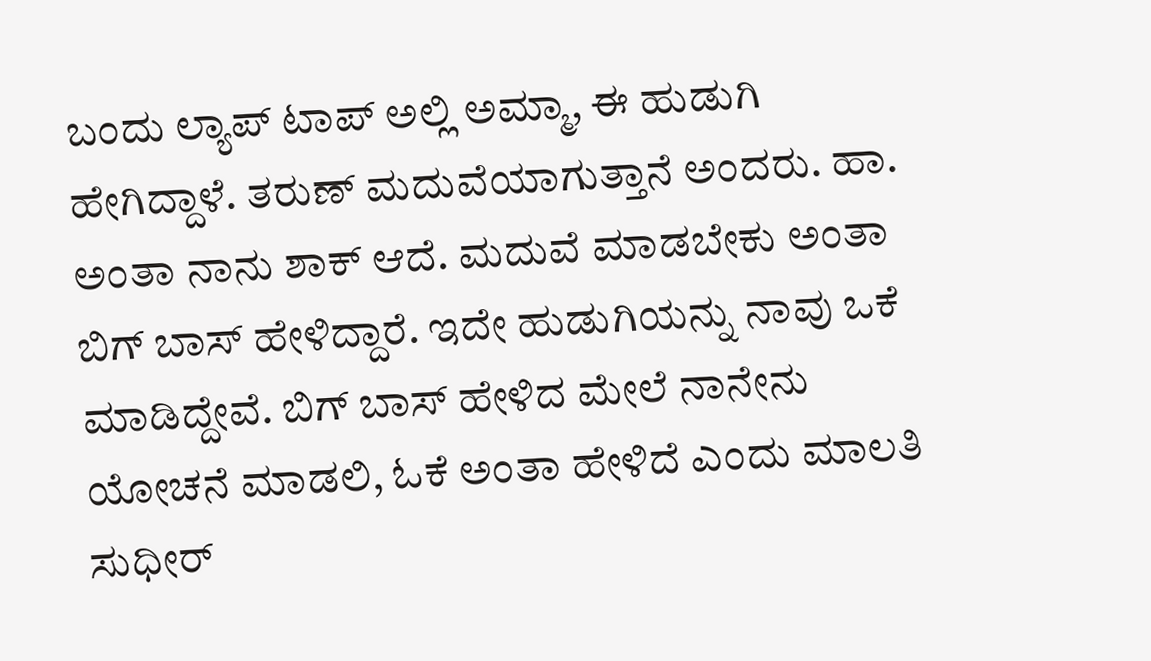ಬಂದು ಲ್ಯಾಪ್‌ ಟಾಪ್‌ ಅಲ್ಲಿ ಅಮ್ಮಾ, ಈ ಹುಡುಗಿ ಹೇಗಿದ್ದಾಳೆ. ತರುಣ್‌ ಮದುವೆಯಾಗುತ್ತಾನೆ ಅಂದರು. ಹಾ. ಅಂತಾ ನಾನು ಶಾಕ್‌ ಆದೆ. ಮದುವೆ ಮಾಡಬೇಕು ಅಂತಾ ಬಿಗ್‌ ಬಾಸ್‌ ಹೇಳಿದ್ದಾರೆ. ಇದೇ ಹುಡುಗಿಯನ್ನು ನಾವು ಒಕೆ ಮಾಡಿದ್ದೇವೆ. ಬಿಗ್‌ ಬಾಸ್‌ ಹೇಳಿದ ಮೇಲೆ ನಾನೇನು ಯೋಚನೆ ಮಾಡಲಿ, ಓಕೆ ಅಂತಾ ಹೇಳಿದೆ ಎಂದು ಮಾಲತಿ ಸುಧೀರ್‌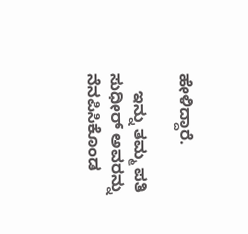ಹೇಳಿದ್ದಾರೆ.

    ಇನ್ನು ತಮ್ಮ ಪತಿ ಸುಧೀರ್‌ ಅವರನ್ನು ನೆನಪಿಸಿಕೊಂಡ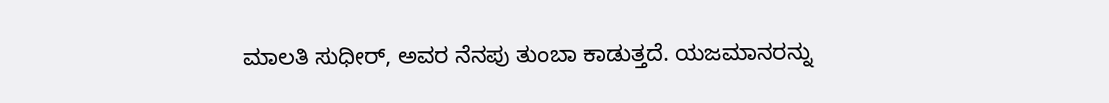ಮಾಲತಿ ಸುಧೀರ್‌, ಅವರ ನೆನಪು ತುಂಬಾ ಕಾಡುತ್ತದೆ. ಯಜಮಾನರನ್ನು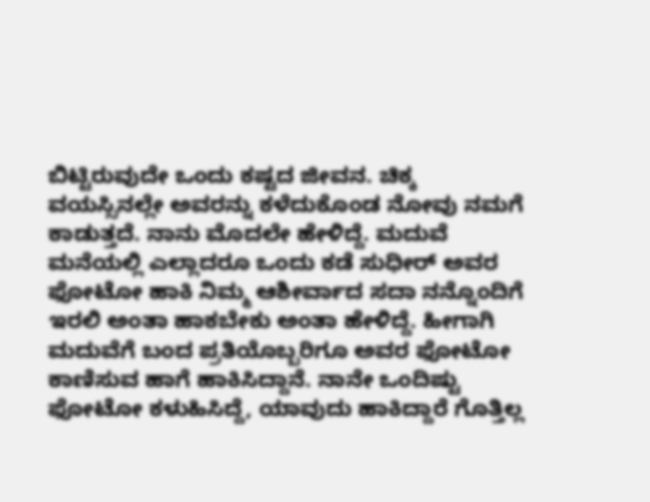ಬಿಟ್ಟಿರುವುದೇ ಒಂದು ಕಷ್ಟದ ಜೀವನ. ಚಿಕ್ಕ ವಯಸ್ಸಿನಲ್ಲೇ ಅವರನ್ನು ಕಳೆದುಕೊಂಡ ನೋವು ನಮಗೆ ಕಾಡುತ್ತದೆ. ನಾನು ಮೊದಲೇ ಹೇಳಿದ್ದೆ. ಮದುವೆ ಮನೆಯಲ್ಲಿ ಎಲ್ಲಾದರೂ ಒಂದು ಕಡೆ ಸುಧೀರ್‌ ಅವರ ಫೋಟೋ ಹಾಕಿ ನಿಮ್ಮ ಆಶೀರ್ವಾದ ಸದಾ ನನ್ನೊಂದಿಗೆ ಇರಲಿ ಅಂತಾ ಹಾಕಬೇಕು ಅಂತಾ ಹೇಳಿದ್ದೆ. ಹೀಗಾಗಿ ಮದುವೆಗೆ ಬಂದ ಪ್ರತಿಯೊಬ್ಬರಿಗೂ ಅವರ ಫೋಟೋ ಕಾಣಿಸುವ ಹಾಗೆ ಹಾಕಿಸಿದ್ದಾನೆ. ನಾನೇ ಒಂದಿಷ್ಟು ಫೋಟೋ ಕಳುಹಿಸಿದ್ದೆ, ಯಾವುದು ಹಾಕಿದ್ದಾರೆ ಗೊತ್ತಿಲ್ಲ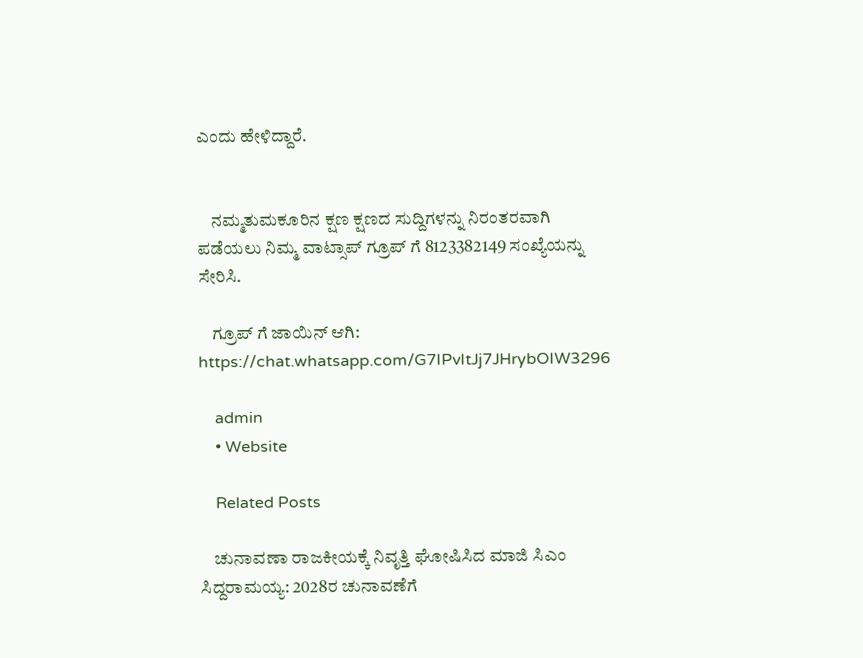ಎಂದು ಹೇಳಿದ್ದಾರೆ.


    ನಮ್ಮತುಮಕೂರಿನ ಕ್ಷಣ ಕ್ಷಣದ ಸುದ್ದಿಗಳನ್ನು ನಿರಂತರವಾಗಿ ಪಡೆಯಲು ನಿಮ್ಮ ವಾಟ್ಸಾಪ್ ಗ್ರೂಪ್ ಗೆ 8123382149 ಸಂಖ್ಯೆಯನ್ನು ಸೇರಿಸಿ.

    ಗ್ರೂಪ್ ಗೆ ಜಾಯಿನ್ ಆಗಿ: https://chat.whatsapp.com/G7IPvItJj7JHrybOIW3296

    admin
    • Website

    Related Posts

    ಚುನಾವಣಾ ರಾಜಕೀಯಕ್ಕೆ ನಿವೃತ್ತಿ ಘೋಷಿಸಿದ ಮಾಜಿ ಸಿಎಂ ಸಿದ್ದರಾಮಯ್ಯ: 2028ರ ಚುನಾವಣೆಗೆ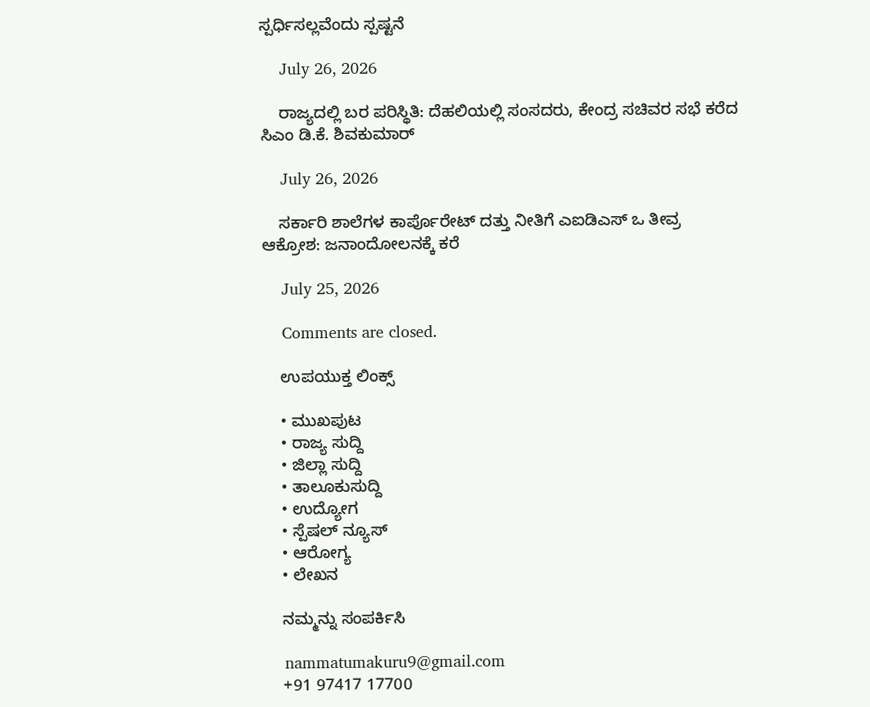ಸ್ಪರ್ಧಿಸಲ್ಲವೆಂದು ಸ್ಪಷ್ಟನೆ

    July 26, 2026

    ರಾಜ್ಯದಲ್ಲಿ ಬರ ಪರಿಸ್ಥಿತಿ: ದೆಹಲಿಯಲ್ಲಿ ಸಂಸದರು, ಕೇಂದ್ರ ಸಚಿವರ ಸಭೆ ಕರೆದ ಸಿಎಂ ಡಿ.ಕೆ. ಶಿವಕುಮಾರ್

    July 26, 2026

    ಸರ್ಕಾರಿ ಶಾಲೆಗಳ ಕಾರ್ಪೊರೇಟ್ ದತ್ತು ನೀತಿಗೆ ಎಐಡಿಎಸ್ ಒ ತೀವ್ರ ಆಕ್ರೋಶ: ಜನಾಂದೋಲನಕ್ಕೆ ಕರೆ

    July 25, 2026

    Comments are closed.

    ಉಪಯುಕ್ತ ಲಿಂಕ್ಸ್

    • ಮುಖಪುಟ
    • ರಾಜ್ಯ ಸುದ್ದಿ
    • ಜಿಲ್ಲಾ ಸುದ್ದಿ
    • ತಾಲೂಕುಸುದ್ದಿ
    • ಉದ್ಯೋಗ
    • ಸ್ಪೆಷಲ್ ನ್ಯೂಸ್
    • ಆರೋಗ್ಯ
    • ಲೇಖನ

    ನಮ್ಮನ್ನು ಸಂಪರ್ಕಿಸಿ

    nammatumakuru9@gmail.com
    +91 97417 17700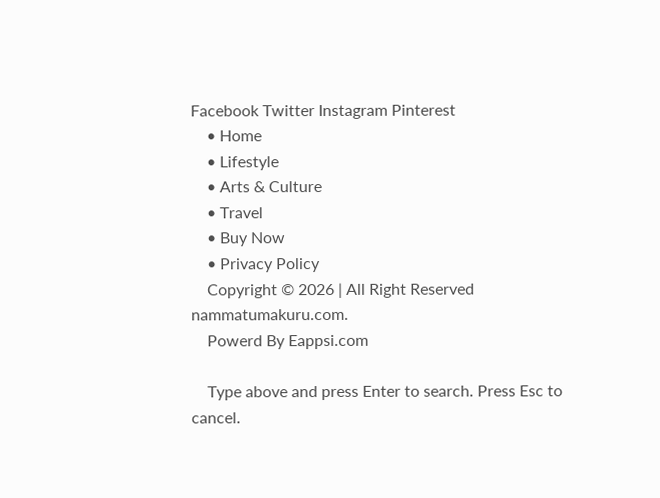Facebook Twitter Instagram Pinterest
    • Home
    • Lifestyle
    • Arts & Culture
    • Travel
    • Buy Now
    • Privacy Policy
    Copyright © 2026 | All Right Reserved nammatumakuru.com.
    Powerd By Eappsi.com

    Type above and press Enter to search. Press Esc to cancel.